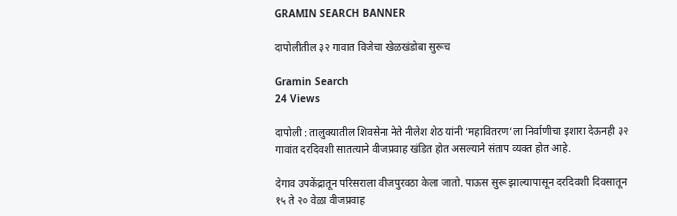GRAMIN SEARCH BANNER

दापोलीतील ३२ गावात विजेचा खेळखंडोबा सुरूच

Gramin Search
24 Views

दापोली : तालुक्यातील शिवसेना नेते नीलेश शेठ यांनी ‘महावितरण’ला निर्वाणीचा इशारा देऊनही ३२ गावांत दरदिवशी सातत्याने वीजप्रवाह खंडित होत असल्याने संताप व्यक्त होत आहे.

देगाव उपकेंद्रातून परिसराला वीजपुरवठा केला जातो. पाऊस सुरू झाल्यापासून दरदिवशी दिवसातून १५ ते २० वेळा वीजप्रवाह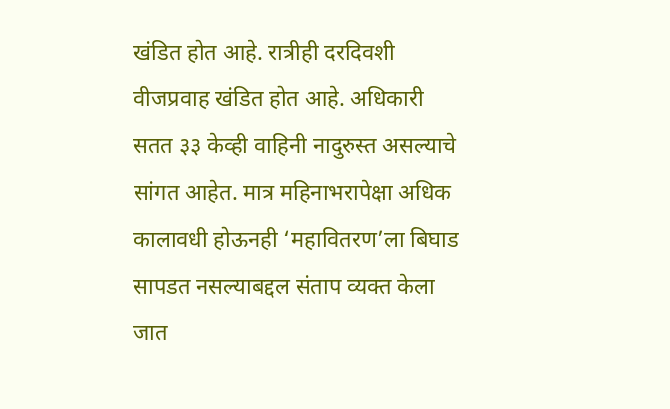खंडित होत आहे. रात्रीही दरदिवशी वीजप्रवाह खंडित होत आहे. अधिकारी सतत ३३ केव्ही वाहिनी नादुरुस्त असल्याचे सांगत आहेत. मात्र महिनाभरापेक्षा अधिक कालावधी होऊनही ‘महावितरण’ला बिघाड सापडत नसल्याबद्दल संताप व्यक्त केला जात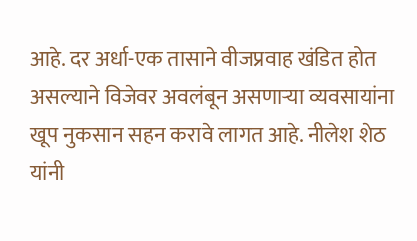आहे. दर अर्धा-एक तासाने वीजप्रवाह खंडित होत असल्याने विजेवर अवलंबून असणाऱ्या व्यवसायांना खूप नुकसान सहन करावे लागत आहे. नीलेश शेठ यांनी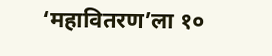‘महावितरण’ला १०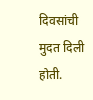दिवसांची मुदत दिली होती.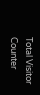Total Visitor Counter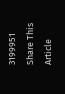3199951
Share This Article